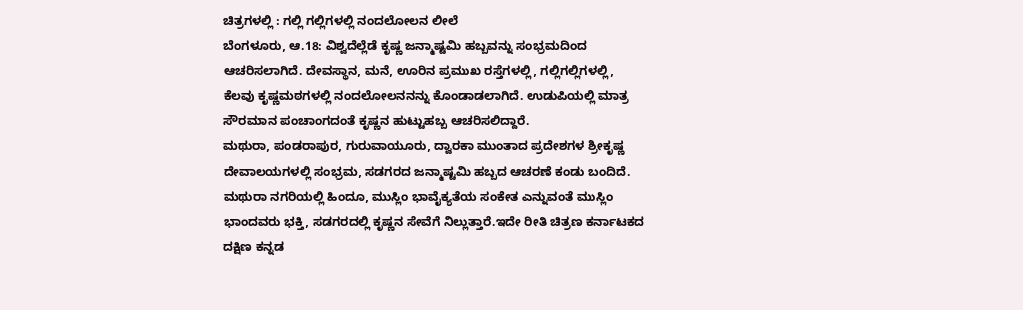ಚಿತ್ರಗಳಲ್ಲಿ : ಗಲ್ಲಿ ಗಲ್ಲಿಗಳಲ್ಲಿ ನಂದಲೋಲನ ಲೀಲೆ
ಬೆಂಗಳೂರು, ಆ.18: ವಿಶ್ವದೆಲ್ಲೆಡೆ ಕೃಷ್ಣ ಜನ್ಮಾಷ್ಟಮಿ ಹಬ್ಬವನ್ನು ಸಂಭ್ರಮದಿಂದ ಆಚರಿಸಲಾಗಿದೆ. ದೇವಸ್ಥಾನ, ಮನೆ, ಊರಿನ ಪ್ರಮುಖ ರಸ್ತೆಗಳಲ್ಲಿ, ಗಲ್ಲಿಗಲ್ಲಿಗಳಲ್ಲಿ, ಕೆಲವು ಕೃಷ್ಣಮಠಗಳಲ್ಲಿ ನಂದಲೋಲನನನ್ನು ಕೊಂಡಾಡಲಾಗಿದೆ. ಉಡುಪಿಯಲ್ಲಿ ಮಾತ್ರ ಸೌರಮಾನ ಪಂಚಾಂಗದಂತೆ ಕೃಷ್ಣನ ಹುಟ್ಟುಹಬ್ಬ ಆಚರಿಸಲಿದ್ದಾರೆ.
ಮಥುರಾ, ಪಂಡರಾಪುರ, ಗುರುವಾಯೂರು, ದ್ವಾರಕಾ ಮುಂತಾದ ಪ್ರದೇಶಗಳ ಶ್ರೀಕೃಷ್ಣ ದೇವಾಲಯಗಳಲ್ಲಿ ಸಂಭ್ರಮ, ಸಡಗರದ ಜನ್ಮಾಷ್ಟಮಿ ಹಬ್ಬದ ಆಚರಣೆ ಕಂಡು ಬಂದಿದೆ. ಮಥುರಾ ನಗರಿಯಲ್ಲಿ ಹಿಂದೂ, ಮುಸ್ಲಿಂ ಭಾವೈಕ್ಯತೆಯ ಸಂಕೇತ ಎನ್ನುವಂತೆ ಮುಸ್ಲಿಂ ಭಾಂದವರು ಭಕ್ತಿ, ಸಡಗರದಲ್ಲಿ ಕೃಷ್ಣನ ಸೇವೆಗೆ ನಿಲ್ಲುತ್ತಾರೆ.ಇದೇ ರೀತಿ ಚಿತ್ರಣ ಕರ್ನಾಟಕದ ದಕ್ಷಿಣ ಕನ್ನಡ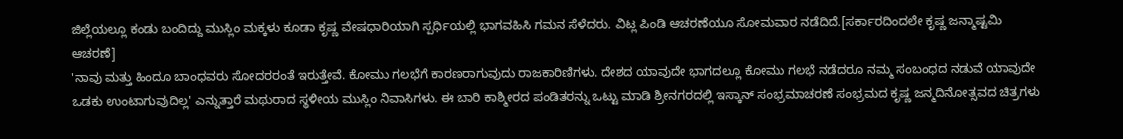ಜಿಲ್ಲೆಯಲ್ಲೂ ಕಂಡು ಬಂದಿದ್ದು ಮುಸ್ಲಿಂ ಮಕ್ಕಳು ಕೂಡಾ ಕೃಷ್ಣ ವೇಷಧಾರಿಯಾಗಿ ಸ್ಪರ್ಧಿಯಲ್ಲಿ ಭಾಗವಹಿಸಿ ಗಮನ ಸೆಳೆದರು. ವಿಟ್ಲ ಪಿಂಡಿ ಆಚರಣೆಯೂ ಸೋಮವಾರ ನಡೆದಿದೆ.[ಸರ್ಕಾರದಿಂದಲೇ ಕೃಷ್ಣ ಜನ್ಮಾಷ್ಟಮಿ ಆಚರಣೆ]
'ನಾವು ಮತ್ತು ಹಿಂದೂ ಬಾಂಧವರು ಸೋದರರಂತೆ ಇರುತ್ತೇವೆ. ಕೋಮು ಗಲಭೆಗೆ ಕಾರಣರಾಗುವುದು ರಾಜಕಾರಿಣಿಗಳು. ದೇಶದ ಯಾವುದೇ ಭಾಗದಲ್ಲೂ ಕೋಮು ಗಲಭೆ ನಡೆದರೂ ನಮ್ಮ ಸಂಬಂಧದ ನಡುವೆ ಯಾವುದೇ ಒಡಕು ಉಂಟಾಗುವುದಿಲ್ಲ' ಎನ್ನುತ್ತಾರೆ ಮಥುರಾದ ಸ್ಥಳೀಯ ಮುಸ್ಲಿಂ ನಿವಾಸಿಗಳು. ಈ ಬಾರಿ ಕಾಶ್ಮೀರದ ಪಂಡಿತರನ್ನು ಒಟ್ಟು ಮಾಡಿ ಶ್ರೀನಗರದಲ್ಲಿ ಇಸ್ಕಾನ್ ಸಂಭ್ರಮಾಚರಣೆ ಸಂಭ್ರಮದ ಕೃಷ್ಣ ಜನ್ಮದಿನೋತ್ಸವದ ಚಿತ್ರಗಳು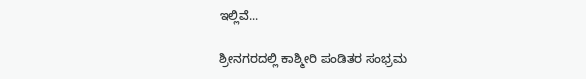ಇಲ್ಲಿವೆ...

ಶ್ರೀನಗರದಲ್ಲಿ ಕಾಶ್ಮೀರಿ ಪಂಡಿತರ ಸಂಭ್ರಮ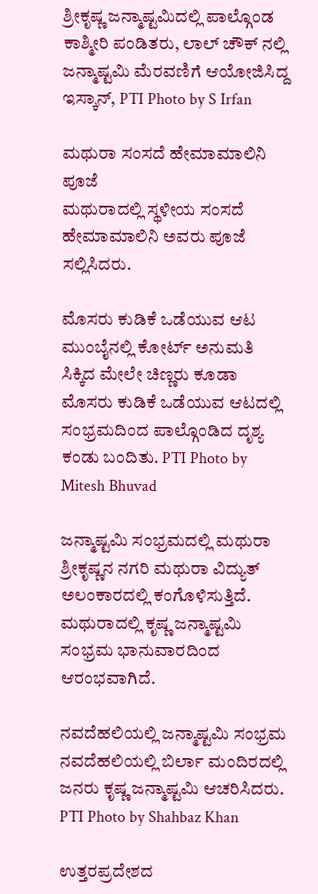ಶ್ರೀಕೃಷ್ಣ ಜನ್ಮಾಷ್ಟಮಿದಲ್ಲಿ ಪಾಲ್ಗೊಂಡ ಕಾಶ್ಮೀರಿ ಪಂಡಿತರು, ಲಾಲ್ ಚೌಕ್ ನಲ್ಲಿ ಜನ್ಮಾಷ್ಟಮಿ ಮೆರವಣಿಗೆ ಆಯೋಜಿಸಿದ್ದ ಇಸ್ಕಾನ್, PTI Photo by S Irfan

ಮಥುರಾ ಸಂಸದೆ ಹೇಮಾಮಾಲಿನಿ ಪೂಜೆ
ಮಥುರಾದಲ್ಲಿ ಸ್ಥಳೀಯ ಸಂಸದೆ ಹೇಮಾಮಾಲಿನಿ ಅವರು ಪೂಜೆ ಸಲ್ಲಿಸಿದರು.

ಮೊಸರು ಕುಡಿಕೆ ಒಡೆಯುವ ಆಟ
ಮುಂಬೈನಲ್ಲಿ ಕೋರ್ಟ್ ಅನುಮತಿ ಸಿಕ್ಕಿದ ಮೇಲೇ ಚಿಣ್ಣರು ಕೂಡಾ ಮೊಸರು ಕುಡಿಕೆ ಒಡೆಯುವ ಆಟದಲ್ಲಿ ಸಂಭ್ರಮದಿಂದ ಪಾಲ್ಗೊಂಡಿದ ದೃಶ್ಯ ಕಂಡು ಬಂದಿತು. PTI Photo by Mitesh Bhuvad

ಜನ್ಮಾಷ್ಟಮಿ ಸಂಭ್ರಮದಲ್ಲಿ ಮಥುರಾ
ಶ್ರೀಕೃಷ್ಣನ ನಗರಿ ಮಥುರಾ ವಿದ್ಯುತ್ ಅಲಂಕಾರದಲ್ಲಿ ಕಂಗೊಳಿಸುತ್ತಿದೆ. ಮಥುರಾದಲ್ಲಿ ಕೃಷ್ಣ ಜನ್ಮಾಷ್ಟಮಿ ಸಂಭ್ರಮ ಭಾನುವಾರದಿಂದ ಆರಂಭವಾಗಿದೆ.

ನವದೆಹಲಿಯಲ್ಲಿ ಜನ್ಮಾಷ್ಟಮಿ ಸಂಭ್ರಮ
ನವದೆಹಲಿಯಲ್ಲಿ ಬಿರ್ಲಾ ಮಂದಿರದಲ್ಲಿ ಜನರು ಕೃಷ್ಣ ಜನ್ಮಾಷ್ಟಮಿ ಆಚರಿಸಿದರು. PTI Photo by Shahbaz Khan

ಉತ್ತರಪ್ರದೇಶದ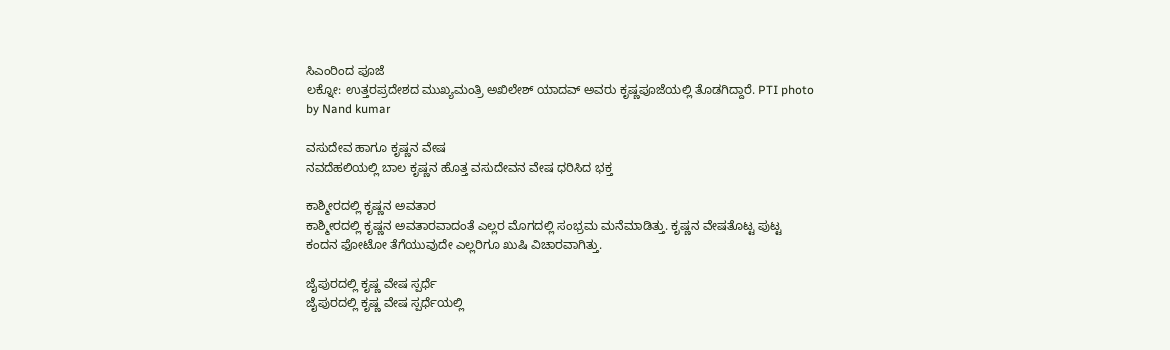ಸಿಎಂರಿಂದ ಪೂಜೆ
ಲಕ್ನೋ: ಉತ್ತರಪ್ರದೇಶದ ಮುಖ್ಯಮಂತ್ರಿ ಅಖಿಲೇಶ್ ಯಾದವ್ ಅವರು ಕೃಷ್ಣಪೂಜೆಯಲ್ಲಿ ತೊಡಗಿದ್ದಾರೆ. PTI photo by Nand kumar

ವಸುದೇವ ಹಾಗೂ ಕೃಷ್ಣನ ವೇಷ
ನವದೆಹಲಿಯಲ್ಲಿ ಬಾಲ ಕೃಷ್ಣನ ಹೊತ್ತ ವಸುದೇವನ ವೇಷ ಧರಿಸಿದ ಭಕ್ತ

ಕಾಶ್ಮೀರದಲ್ಲಿ ಕೃಷ್ಣನ ಅವತಾರ
ಕಾಶ್ಮೀರದಲ್ಲಿ ಕೃಷ್ಣನ ಅವತಾರವಾದಂತೆ ಎಲ್ಲರ ಮೊಗದಲ್ಲಿ ಸಂಭ್ರಮ ಮನೆಮಾಡಿತ್ತು. ಕೃಷ್ಣನ ವೇಷತೊಟ್ಟ ಪುಟ್ಟ ಕಂದನ ಫೋಟೋ ತೆಗೆಯುವುದೇ ಎಲ್ಲರಿಗೂ ಖುಷಿ ವಿಚಾರವಾಗಿತ್ತು.

ಜೈಪುರದಲ್ಲಿ ಕೃಷ್ಣ ವೇಷ ಸ್ಪರ್ಧೆ
ಜೈಪುರದಲ್ಲಿ ಕೃಷ್ಣ ವೇಷ ಸ್ಪರ್ಧೆಯಲ್ಲಿ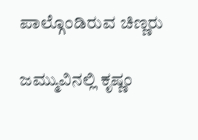ಪಾಲ್ಗೊಂಡಿರುವ ಚಿಣ್ಣರು

ಜಮ್ಮುವಿನಲ್ಲಿ ಕೃಷ್ಣಂ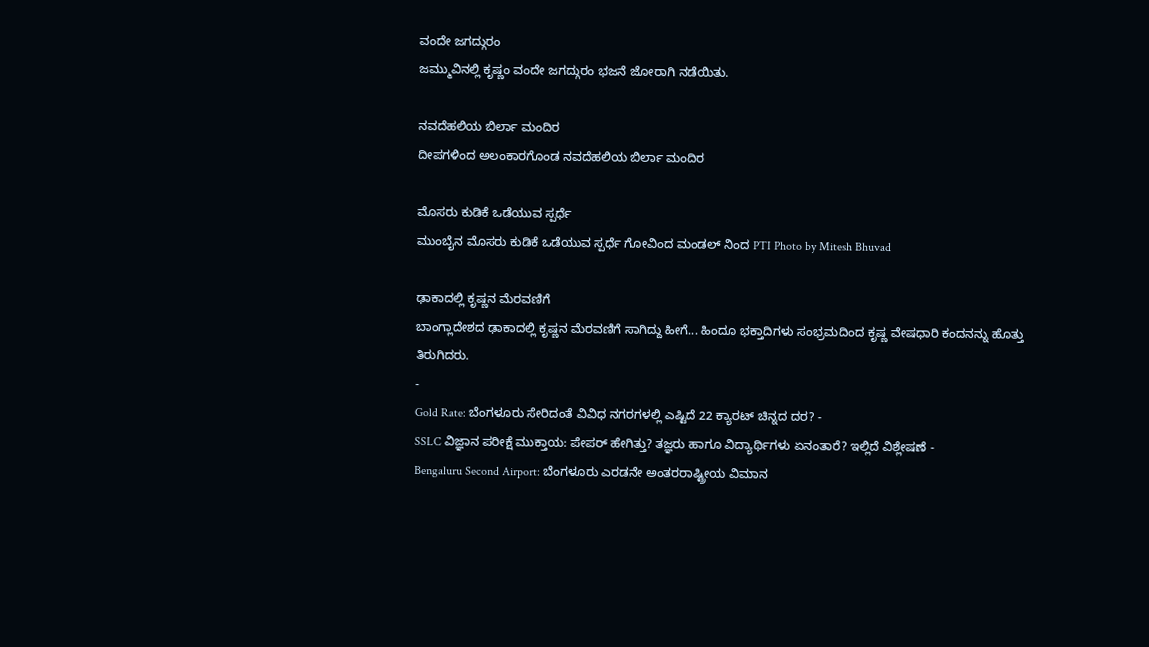ವಂದೇ ಜಗದ್ಗುರಂ
ಜಮ್ಮುವಿನಲ್ಲಿ ಕೃಷ್ಣಂ ವಂದೇ ಜಗದ್ಗುರಂ ಭಜನೆ ಜೋರಾಗಿ ನಡೆಯಿತು.

ನವದೆಹಲಿಯ ಬಿರ್ಲಾ ಮಂದಿರ
ದೀಪಗಳಿಂದ ಅಲಂಕಾರಗೊಂಡ ನವದೆಹಲಿಯ ಬಿರ್ಲಾ ಮಂದಿರ

ಮೊಸರು ಕುಡಿಕೆ ಒಡೆಯುವ ಸ್ಪರ್ಧೆ
ಮುಂಬೈನ ಮೊಸರು ಕುಡಿಕೆ ಒಡೆಯುವ ಸ್ಪರ್ಧೆ ಗೋವಿಂದ ಮಂಡಲ್ ನಿಂದ PTI Photo by Mitesh Bhuvad

ಢಾಕಾದಲ್ಲಿ ಕೃಷ್ಣನ ಮೆರವಣಿಗೆ
ಬಾಂಗ್ಲಾದೇಶದ ಢಾಕಾದಲ್ಲಿ ಕೃಷ್ಣನ ಮೆರವಣಿಗೆ ಸಾಗಿದ್ದು ಹೀಗೆ... ಹಿಂದೂ ಭಕ್ತಾದಿಗಳು ಸಂಭ್ರಮದಿಂದ ಕೃಷ್ಣ ವೇಷಧಾರಿ ಕಂದನನ್ನು ಹೊತ್ತು ತಿರುಗಿದರು.
-
Gold Rate: ಬೆಂಗಳೂರು ಸೇರಿದಂತೆ ವಿವಿಧ ನಗರಗಳಲ್ಲಿ ಎಷ್ಟಿದೆ 22 ಕ್ಯಾರಟ್ ಚಿನ್ನದ ದರ? -
SSLC ವಿಜ್ಞಾನ ಪರೀಕ್ಷೆ ಮುಕ್ತಾಯ: ಪೇಪರ್ ಹೇಗಿತ್ತು? ತಜ್ಞರು ಹಾಗೂ ವಿದ್ಯಾರ್ಥಿಗಳು ಏನಂತಾರೆ? ಇಲ್ಲಿದೆ ವಿಶ್ಲೇಷಣೆ -
Bengaluru Second Airport: ಬೆಂಗಳೂರು ಎರಡನೇ ಅಂತರರಾಷ್ಟ್ರೀಯ ವಿಮಾನ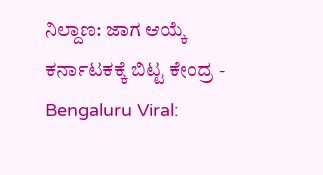ನಿಲ್ದಾಣ: ಜಾಗ ಆಯ್ಕೆ ಕರ್ನಾಟಕಕ್ಕೆ ಬಿಟ್ಟ ಕೇಂದ್ರ -
Bengaluru Viral: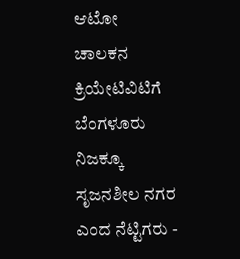ಆಟೋ ಚಾಲಕನ ಕ್ರಿಯೇಟಿವಿಟಿಗೆ ಬೆಂಗಳೂರು ನಿಜಕ್ಕೂ ಸೃಜನಶೀಲ ನಗರ ಎಂದ ನೆಟ್ಟಿಗರು -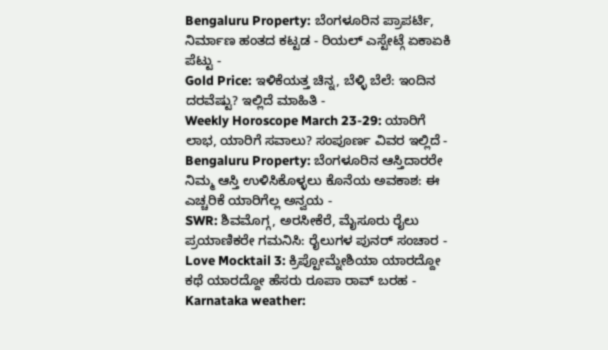Bengaluru Property: ಬೆಂಗಳೂರಿನ ಪ್ರಾಪರ್ಟಿ, ನಿರ್ಮಾಣ ಹಂತದ ಕಟ್ಟಡ - ರಿಯಲ್ ಎಸ್ಟೇಟ್ಗೆ ಏಕಾಏಕಿ ಪೆಟ್ಟು -
Gold Price: ಇಳಿಕೆಯತ್ತ ಚಿನ್ನ, ಬೆಳ್ಳಿ ಬೆಲೆ: ಇಂದಿನ ದರವೆಷ್ಟು? ಇಲ್ಲಿದೆ ಮಾಹಿತಿ -
Weekly Horoscope March 23-29: ಯಾರಿಗೆ ಲಾಭ, ಯಾರಿಗೆ ಸವಾಲು? ಸಂಪೂರ್ಣ ವಿವರ ಇಲ್ಲಿದೆ -
Bengaluru Property: ಬೆಂಗಳೂರಿನ ಆಸ್ತಿದಾರರೇ ನಿಮ್ಮ ಆಸ್ತಿ ಉಳಿಸಿಕೊಳ್ಳಲು ಕೊನೆಯ ಅವಕಾಶ: ಈ ಎಚ್ಚರಿಕೆ ಯಾರಿಗೆಲ್ಲ ಅನ್ವಯ -
SWR: ಶಿವಮೊಗ್ಗ, ಅರಸೀಕೆರೆ, ಮೈಸೂರು ರೈಲು ಪ್ರಯಾಣಿಕರೇ ಗಮನಿಸಿ: ರೈಲುಗಳ ಪುನರ್ ಸಂಚಾರ -
Love Mocktail 3: ಕ್ರಿಪ್ಟೋಮ್ನೇಶಿಯಾ ಯಾರದ್ದೋ ಕಥೆ ಯಾರದ್ದೋ ಹೆಸರು ರೂಪಾ ರಾವ್ ಬರಹ -
Karnataka weather: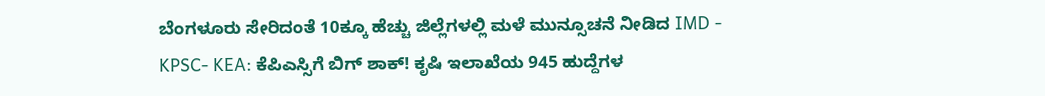ಬೆಂಗಳೂರು ಸೇರಿದಂತೆ 10ಕ್ಕೂ ಹೆಚ್ಚು ಜಿಲ್ಲೆಗಳಲ್ಲಿ ಮಳೆ ಮುನ್ಸೂಚನೆ ನೀಡಿದ IMD -
KPSC- KEA: ಕೆಪಿಎಸ್ಸಿಗೆ ಬಿಗ್ ಶಾಕ್! ಕೃಷಿ ಇಲಾಖೆಯ 945 ಹುದ್ದೆಗಳ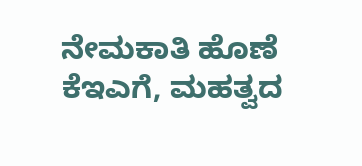ನೇಮಕಾತಿ ಹೊಣೆ ಕೆಇಎಗೆ, ಮಹತ್ವದ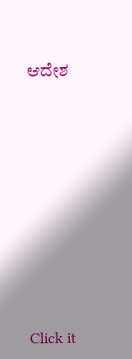ಆದೇಶ












Click it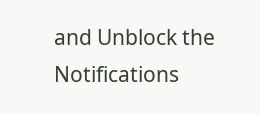and Unblock the Notifications